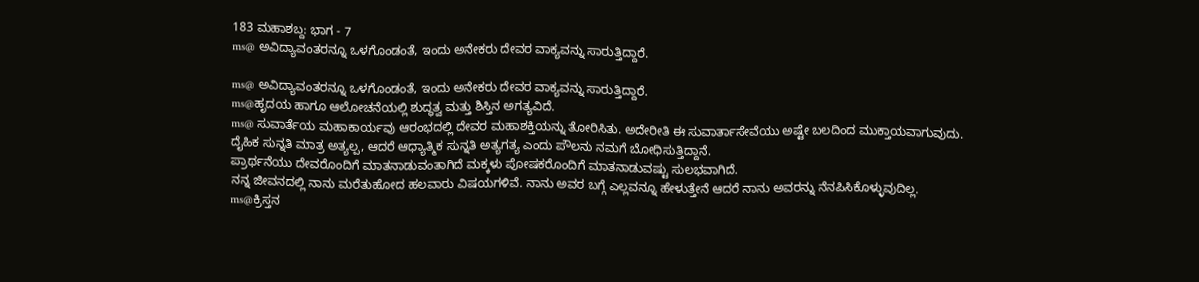183 ಮಹಾಶಬ್ದ: ಭಾಗ - 7
ms@ ಅವಿದ್ಯಾವಂತರನ್ನೂ ಒಳಗೊಂಡಂತೆ, ಇಂದು ಅನೇಕರು ದೇವರ ವಾಕ್ಯವನ್ನು ಸಾರುತ್ತಿದ್ದಾರೆ.

ms@ ಅವಿದ್ಯಾವಂತರನ್ನೂ ಒಳಗೊಂಡಂತೆ, ಇಂದು ಅನೇಕರು ದೇವರ ವಾಕ್ಯವನ್ನು ಸಾರುತ್ತಿದ್ದಾರೆ.
ms@ಹೃದಯ ಹಾಗೂ ಆಲೋಚನೆಯಲ್ಲಿ ಶುದ್ಧತ್ವ ಮತ್ತು ಶಿಸ್ತಿನ ಅಗತ್ಯವಿದೆ.
ms@ ಸುವಾರ್ತೆಯ ಮಹಾಕಾರ್ಯವು ಆರಂಭದಲ್ಲಿ ದೇವರ ಮಹಾಶಕ್ತಿಯನ್ನು ತೋರಿಸಿತು. ಅದೇರೀತಿ ಈ ಸುವಾರ್ತಾಸೇವೆಯು ಅಷ್ಟೇ ಬಲದಿಂದ ಮುಕ್ತಾಯವಾಗುವುದು.
ದೈಹಿಕ ಸುನ್ನತಿ ಮಾತ್ರ ಅತ್ಯಲ್ಪ, ಆದರೆ ಆಧ್ಯಾತ್ಮಿಕ ಸುನ್ನತಿ ಅತ್ಯಗತ್ಯ ಎಂದು ಪೌಲನು ನಮಗೆ ಬೋಧಿಸುತ್ತಿದ್ದಾನೆ.
ಪ್ರಾರ್ಥನೆಯು ದೇವರೊಂದಿಗೆ ಮಾತನಾಡುವಂತಾಗಿದೆ ಮಕ್ಕಳು ಪೋಷಕರೊಂದಿಗೆ ಮಾತನಾಡುವಷ್ಟು ಸುಲಭವಾಗಿದೆ.
ನನ್ನ ಜೀವನದಲ್ಲಿ ನಾನು ಮರೆತುಹೋದ ಹಲವಾರು ವಿಷಯಗಳಿವೆ. ನಾನು ಅವರ ಬಗ್ಗೆ ಎಲ್ಲವನ್ನೂ ಹೇಳುತ್ತೇನೆ ಆದರೆ ನಾನು ಅವರನ್ನು ನೆನಪಿಸಿಕೊಳ್ಳುವುದಿಲ್ಲ.
ms@ಕ್ರಿಸ್ತನ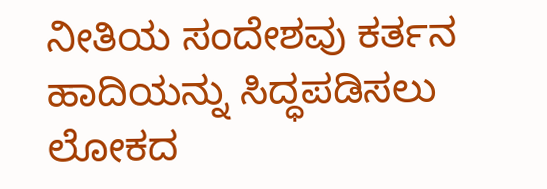ನೀತಿಯ ಸಂದೇಶವು ಕರ್ತನ ಹಾದಿಯನ್ನು ಸಿದ್ಧಪಡಿಸಲು ಲೋಕದ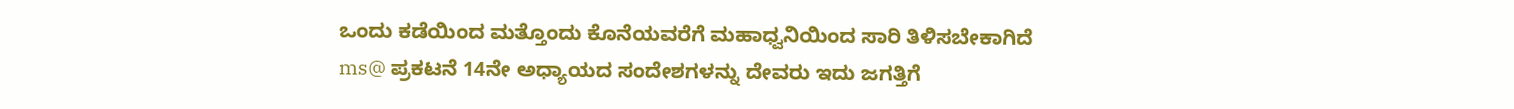ಒಂದು ಕಡೆಯಿಂದ ಮತ್ತೊಂದು ಕೊನೆಯವರೆಗೆ ಮಹಾಧ್ವನಿಯಿಂದ ಸಾರಿ ತಿಳಿಸಬೇಕಾಗಿದೆ
ms@ ಪ್ರಕಟನೆ 14ನೇ ಅಧ್ಯಾಯದ ಸಂದೇಶಗಳನ್ನು ದೇವರು ಇದು ಜಗತ್ತಿಗೆ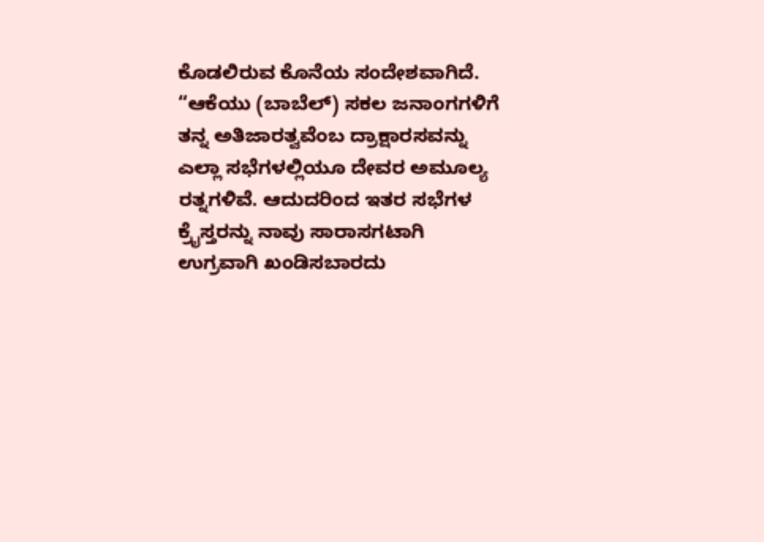ಕೊಡಲಿರುವ ಕೊನೆಯ ಸಂದೇಶವಾಗಿದೆ.
“ಆಕೆಯು (ಬಾಬೆಲ್) ಸಕಲ ಜನಾಂಗಗಳಿಗೆ ತನ್ನ ಅತಿಜಾರತ್ವವೆಂಬ ದ್ರಾಕ್ಷಾರಸವನ್ನು
ಎಲ್ಲಾ ಸಭೆಗಳಲ್ಲಿಯೂ ದೇವರ ಅಮೂಲ್ಯ ರತ್ನಗಳಿವೆ. ಆದುದರಿಂದ ಇತರ ಸಭೆಗಳ ಕ್ರೈಸ್ತರನ್ನು ನಾವು ಸಾರಾಸಗಟಾಗಿ ಉಗ್ರವಾಗಿ ಖಂಡಿಸಬಾರದು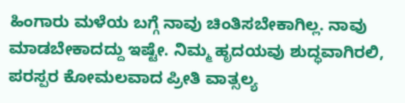ಹಿಂಗಾರು ಮಳೆಯ ಬಗ್ಗೆ ನಾವು ಚಿಂತಿಸಬೇಕಾಗಿಲ್ಲ. ನಾವು ಮಾಡಬೇಕಾದದ್ದು ಇಷ್ಟೇ. ನಿಮ್ಮ ಹೃದಯವು ಶುದ್ಧವಾಗಿರಲಿ,
ಪರಸ್ಪರ ಕೋಮಲವಾದ ಪ್ರೀತಿ ವಾತ್ಸಲ್ಯ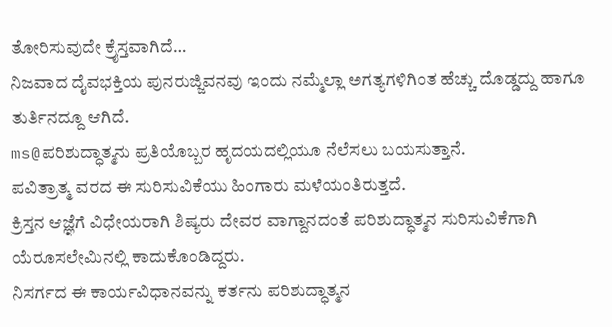ತೋರಿಸುವುದೇ ಕ್ರೈಸ್ತವಾಗಿದೆ…
ನಿಜವಾದ ದೈವಭಕ್ತಿಯ ಪುನರುಜ್ಜಿವನವು ಇಂದು ನಮ್ಮೆಲ್ಲಾ ಅಗತ್ಯಗಳಿಗಿಂತ ಹೆಚ್ಚು ದೊಡ್ಡದ್ದು ಹಾಗೂ ತುರ್ತಿನದ್ದೂ ಆಗಿದೆ.
ms@ಪರಿಶುದ್ಧಾತ್ಮನು ಪ್ರತಿಯೊಬ್ಬರ ಹೃದಯದಲ್ಲಿಯೂ ನೆಲೆಸಲು ಬಯಸುತ್ತಾನೆ.
ಪವಿತ್ರಾತ್ಮ ವರದ ಈ ಸುರಿಸುವಿಕೆಯು ಹಿಂಗಾರು ಮಳೆಯಂತಿರುತ್ತದೆ.
ಕ್ರಿಸ್ತನ ಆಜ್ಞೆಗೆ ವಿಧೇಯರಾಗಿ ಶಿಷ್ಯರು ದೇವರ ವಾಗ್ದಾನದಂತೆ ಪರಿಶುದ್ಧಾತ್ಮನ ಸುರಿಸುವಿಕೆಗಾಗಿ ಯೆರೂಸಲೇಮಿನಲ್ಲಿ ಕಾದುಕೊಂಡಿದ್ದರು.
ನಿಸರ್ಗದ ಈ ಕಾರ್ಯವಿಧಾನವನ್ನು ಕರ್ತನು ಪರಿಶುದ್ಧಾತ್ಮನ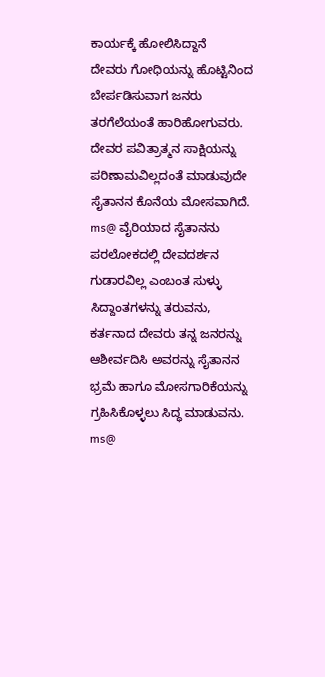ಕಾರ್ಯಕ್ಕೆ ಹೋಲಿಸಿದ್ದಾನೆ
ದೇವರು ಗೋಧಿಯನ್ನು ಹೊಟ್ಟಿನಿಂದ ಬೇರ್ಪಡಿಸುವಾಗ ಜನರು ತರಗೆಲೆಯಂತೆ ಹಾರಿಹೋಗುವರು.
ದೇವರ ಪವಿತ್ರಾತ್ಮನ ಸಾಕ್ಷಿಯನ್ನು ಪರಿಣಾಮವಿಲ್ಲದಂತೆ ಮಾಡುವುದೇ ಸೈತಾನನ ಕೊನೆಯ ಮೋಸವಾಗಿದೆ.
ms@ ವೈರಿಯಾದ ಸೈತಾನನು ಪರಲೋಕದಲ್ಲಿ ದೇವದರ್ಶನ ಗುಡಾರವಿಲ್ಲ ಎಂಬಂತ ಸುಳ್ಳು ಸಿದ್ದಾಂತಗಳನ್ನು ತರುವನು,
ಕರ್ತನಾದ ದೇವರು ತನ್ನ ಜನರನ್ನು ಆಶೀರ್ವದಿಸಿ ಅವರನ್ನು ಸೈತಾನನ ಭ್ರಮೆ ಹಾಗೂ ಮೋಸಗಾರಿಕೆಯನ್ನು ಗ್ರಹಿಸಿಕೊಳ್ಳಲು ಸಿದ್ಧ ಮಾಡುವನು.
ms@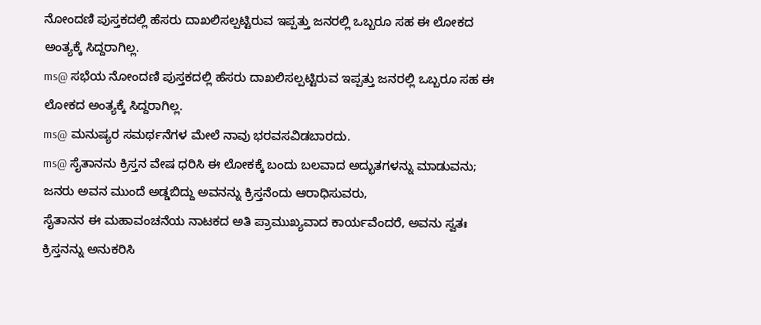ನೋಂದಣಿ ಪುಸ್ತಕದಲ್ಲಿ ಹೆಸರು ದಾಖಲಿಸಲ್ಪಟ್ಟಿರುವ ಇಪ್ಪತ್ತು ಜನರಲ್ಲಿ ಒಬ್ಬರೂ ಸಹ ಈ ಲೋಕದ ಅಂತ್ಯಕ್ಕೆ ಸಿದ್ದರಾಗಿಲ್ಲ.
ms@ ಸಭೆಯ ನೋಂದಣಿ ಪುಸ್ತಕದಲ್ಲಿ ಹೆಸರು ದಾಖಲಿಸಲ್ಪಟ್ಟಿರುವ ಇಪ್ಪತ್ತು ಜನರಲ್ಲಿ ಒಬ್ಬರೂ ಸಹ ಈ ಲೋಕದ ಅಂತ್ಯಕ್ಕೆ ಸಿದ್ದರಾಗಿಲ್ಲ.
ms@ ಮನುಷ್ಯರ ಸಮರ್ಥನೆಗಳ ಮೇಲೆ ನಾವು ಭರವಸವಿಡಬಾರದು.
ms@ ಸೈತಾನನು ಕ್ರಿಸ್ತನ ವೇಷ ಧರಿಸಿ ಈ ಲೋಕಕ್ಕೆ ಬಂದು ಬಲವಾದ ಅದ್ಭುತಗಳನ್ನು ಮಾಡುವನು; ಜನರು ಅವನ ಮುಂದೆ ಅಡ್ಡಬಿದ್ದು ಅವನನ್ನು ಕ್ರಿಸ್ತನೆಂದು ಆರಾಧಿಸುವರು,
ಸೈತಾನನ ಈ ಮಹಾವಂಚನೆಯ ನಾಟಕದ ಅತಿ ಪ್ರಾಮುಖ್ಯವಾದ ಕಾರ್ಯವೆಂದರೆ, ಅವನು ಸ್ವತಃ ಕ್ರಿಸ್ತನನ್ನು ಅನುಕರಿಸಿ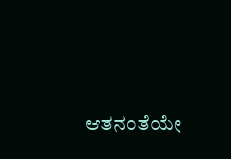ಆತನಂತೆಯೇ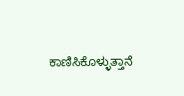ಕಾಣಿಸಿಕೊಳ್ಳುತ್ತಾನೆ